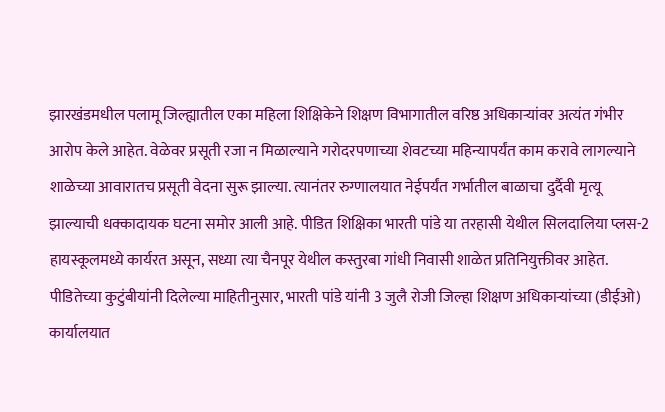झारखंडमधील पलामू जिल्ह्यातील एका महिला शिक्षिकेने शिक्षण विभागातील वरिष्ठ अधिकाऱ्यांवर अत्यंत गंभीर आरोप केले आहेत. वेळेवर प्रसूती रजा न मिळाल्याने गरोदरपणाच्या शेवटच्या महिन्यापर्यंत काम करावे लागल्याने शाळेच्या आवारातच प्रसूती वेदना सुरू झाल्या. त्यानंतर रुग्णालयात नेईपर्यंत गर्भातील बाळाचा दुर्दैवी मृत्यू झाल्याची धक्कादायक घटना समोर आली आहे. पीडित शिक्षिका भारती पांडे या तरहासी येथील सिलदालिया प्लस-2 हायस्कूलमध्ये कार्यरत असून, सध्या त्या चैनपूर येथील कस्तुरबा गांधी निवासी शाळेत प्रतिनियुक्तीवर आहेत.
पीडितेच्या कुटुंबीयांनी दिलेल्या माहितीनुसार, भारती पांडे यांनी 3 जुलै रोजी जिल्हा शिक्षण अधिकाऱ्यांच्या (डीईओ) कार्यालयात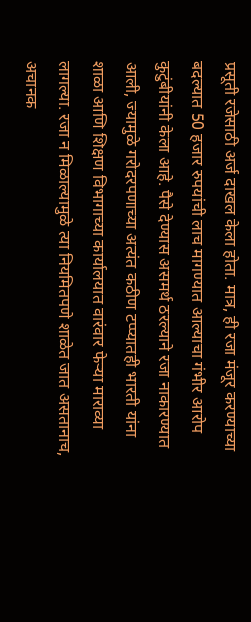प्रसूती रजेसाठी अर्ज दाखल केला होता. मात्र, ही रजा मंजूर करण्याच्या बदल्यात 50 हजार रुपयांची लाच मागण्यात आल्याचा गंभीर आरोप कुटुंबीयांनी केला आहे. पैसे देण्यास असमर्थ ठरल्याने रजा नाकारण्यात आली, ज्यामुळे गरोदरपणाच्या अत्यंत कठीण टप्प्यातही भारती यांना शाळा आणि शिक्षण विभागाच्या कार्यालयात वारंवार फेऱ्या माराव्या लागल्या. रजा न मिळाल्यामुळे त्या नियमितपणे शाळेत जात असतानाच, अचानक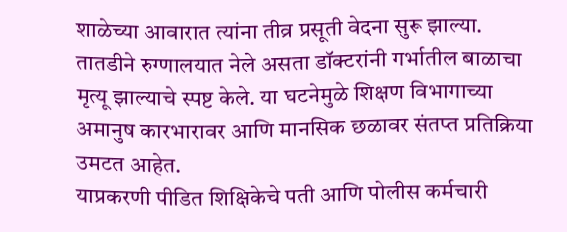शाळेच्या आवारात त्यांना तीव्र प्रसूती वेदना सुरू झाल्या. तातडीने रुग्णालयात नेले असता डॉक्टरांनी गर्भातील बाळाचा मृत्यू झाल्याचे स्पष्ट केले. या घटनेमुळे शिक्षण विभागाच्या अमानुष कारभारावर आणि मानसिक छळावर संतप्त प्रतिक्रिया उमटत आहेत.
याप्रकरणी पीडित शिक्षिकेचे पती आणि पोलीस कर्मचारी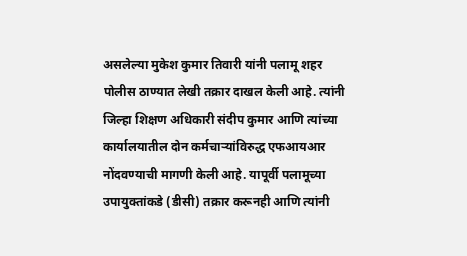असलेल्या मुकेश कुमार तिवारी यांनी पलामू शहर पोलीस ठाण्यात लेखी तक्रार दाखल केली आहे. त्यांनी जिल्हा शिक्षण अधिकारी संदीप कुमार आणि त्यांच्या कार्यालयातील दोन कर्मचाऱ्यांविरुद्ध एफआयआर नोंदवण्याची मागणी केली आहे. यापूर्वी पलामूच्या उपायुक्तांकडे (डीसी) तक्रार करूनही आणि त्यांनी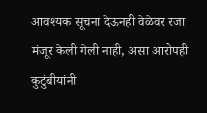आवश्यक सूचना देऊनही वेळेवर रजा मंजूर केली गेली नाही, असा आरोपही कुटुंबीयांनी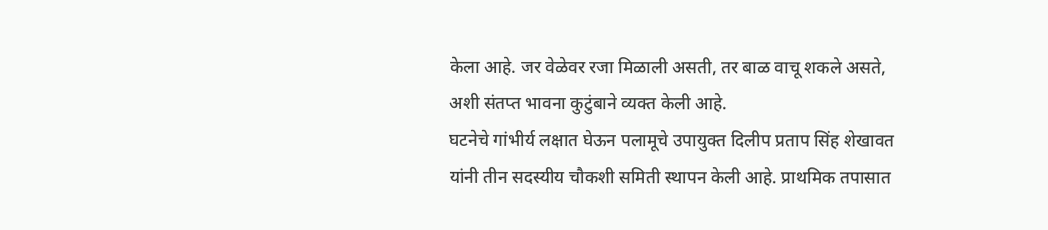केला आहे. जर वेळेवर रजा मिळाली असती, तर बाळ वाचू शकले असते, अशी संतप्त भावना कुटुंबाने व्यक्त केली आहे.
घटनेचे गांभीर्य लक्षात घेऊन पलामूचे उपायुक्त दिलीप प्रताप सिंह शेखावत यांनी तीन सदस्यीय चौकशी समिती स्थापन केली आहे. प्राथमिक तपासात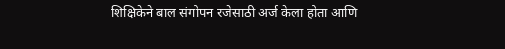शिक्षिकेने बाल संगोपन रजेसाठी अर्ज केला होता आणि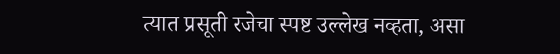त्यात प्रसूती रजेचा स्पष्ट उल्लेख नव्हता, असा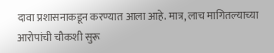दावा प्रशासनाकडून करण्यात आला आहे. मात्र, लाच मागितल्याच्या आरोपांची चौकशी सुरू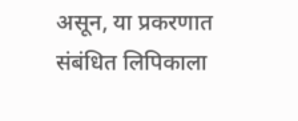असून, या प्रकरणात संबंधित लिपिकाला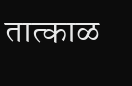तात्काळ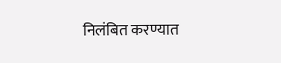निलंबित करण्यात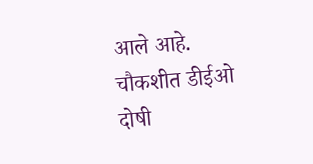आले आहे. चौकशीत डीईओ दोषी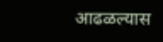आढळल्यास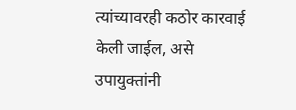त्यांच्यावरही कठोर कारवाई केली जाईल, असे उपायुक्तांनी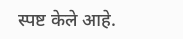स्पष्ट केले आहे.